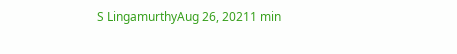S LingamurthyAug 26, 20211 min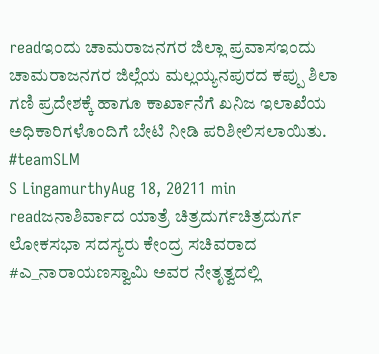readಇಂದು ಚಾಮರಾಜನಗರ ಜಿಲ್ಲಾ ಪ್ರವಾಸಇಂದು ಚಾಮರಾಜನಗರ ಜಿಲ್ಲೆಯ ಮಲ್ಲಯ್ಯನಪುರದ ಕಪ್ಪು ಶಿಲಾ ಗಣಿ ಪ್ರದೇಶಕ್ಕೆ ಹಾಗೂ ಕಾರ್ಖಾನೆಗೆ ಖನಿಜ ಇಲಾಖೆಯ ಅಧಿಕಾರಿಗಳೊಂದಿಗೆ ಬೇಟಿ ನೀಡಿ ಪರಿಶೀಲಿಸಲಾಯಿತು. #teamSLM
S LingamurthyAug 18, 20211 min readಜನಾಶಿರ್ವಾದ ಯಾತ್ರೆ ಚಿತ್ರದುರ್ಗಚಿತ್ರದುರ್ಗ ಲೋಕಸಭಾ ಸದಸ್ಯರು ಕೇಂದ್ರ ಸಚಿವರಾದ #ಎ_ನಾರಾಯಣಸ್ವಾಮಿ ಅವರ ನೇತೃತ್ವದಲ್ಲಿ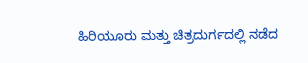ಹಿರಿಯೂರು ಮತ್ತು ಚಿತ್ರದುರ್ಗದಲ್ಲಿ ನಡೆದ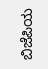ಬಿಜೆಪಿಯ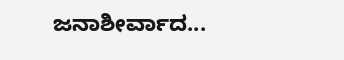ಜನಾಶೀರ್ವಾದ...